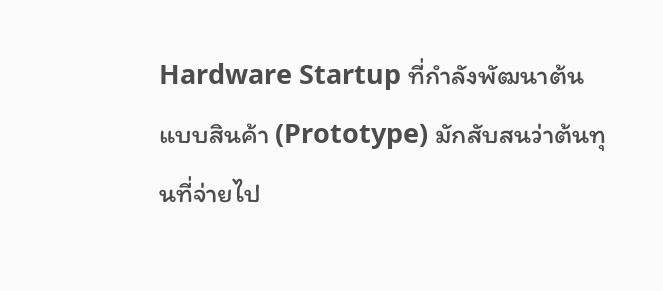Hardware Startup ที่กำลังพัฒนาต้นแบบสินค้า (Prototype) มักสับสนว่าต้นทุนที่จ่ายไป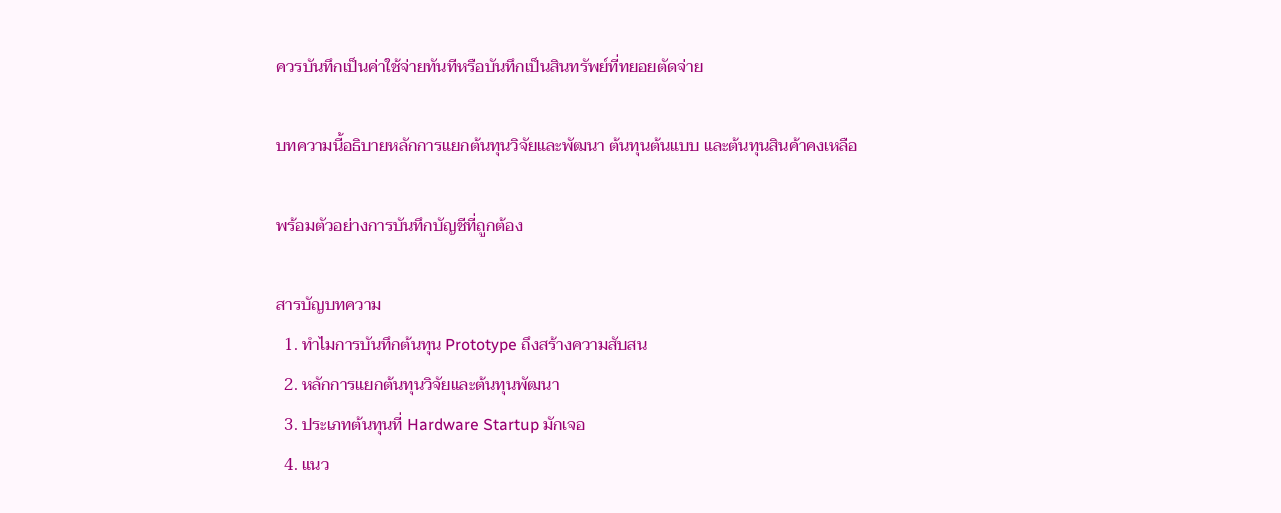ควรบันทึกเป็นค่าใช้จ่ายทันทีหรือบันทึกเป็นสินทรัพย์ที่ทยอยตัดจ่าย

บทความนี้อธิบายหลักการแยกต้นทุนวิจัยและพัฒนา ต้นทุนต้นแบบ และต้นทุนสินค้าคงเหลือ

พร้อมตัวอย่างการบันทึกบัญชีที่ถูกต้อง

สารบัญบทความ
  1. ทำไมการบันทึกต้นทุน Prototype ถึงสร้างความสับสน
  2. หลักการแยกต้นทุนวิจัยและต้นทุนพัฒนา
  3. ประเภทต้นทุนที่ Hardware Startup มักเจอ
  4. แนว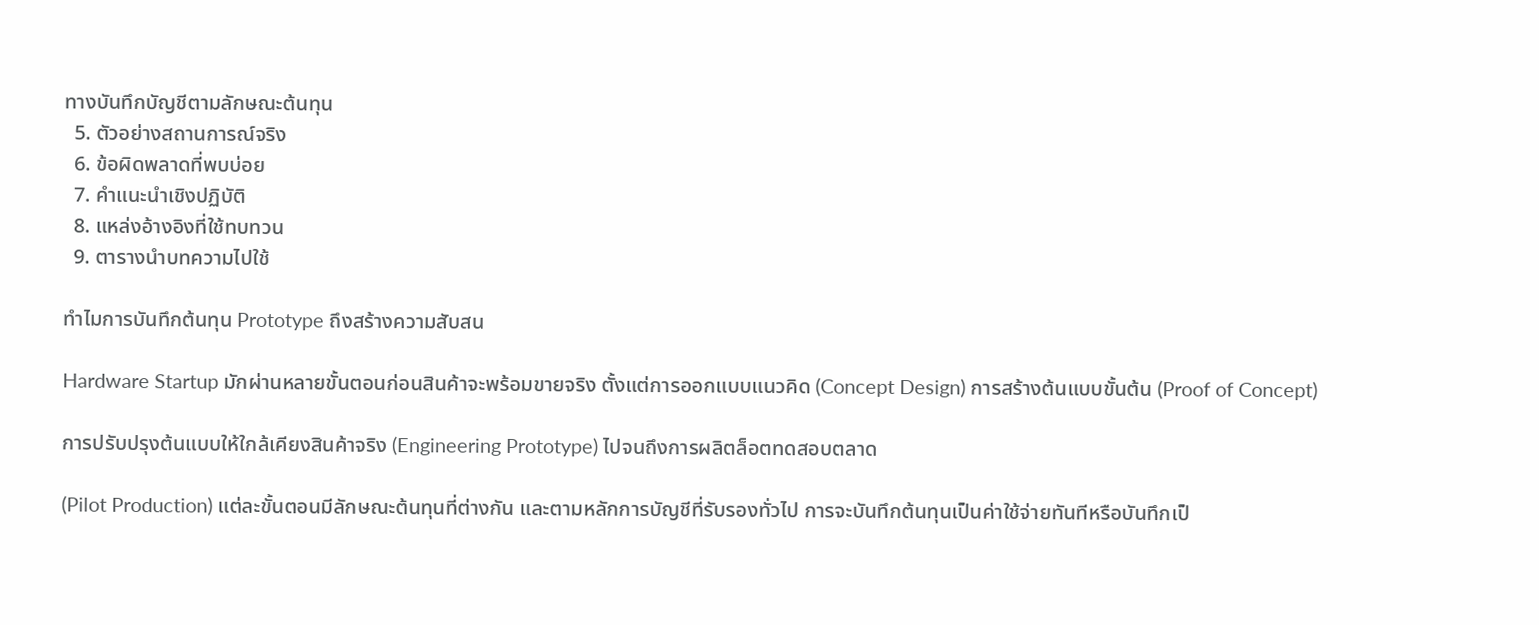ทางบันทึกบัญชีตามลักษณะต้นทุน
  5. ตัวอย่างสถานการณ์จริง
  6. ข้อผิดพลาดที่พบบ่อย
  7. คำแนะนำเชิงปฏิบัติ
  8. แหล่งอ้างอิงที่ใช้ทบทวน
  9. ตารางนำบทความไปใช้

ทำไมการบันทึกต้นทุน Prototype ถึงสร้างความสับสน

Hardware Startup มักผ่านหลายขั้นตอนก่อนสินค้าจะพร้อมขายจริง ตั้งแต่การออกแบบแนวคิด (Concept Design) การสร้างต้นแบบขั้นต้น (Proof of Concept)

การปรับปรุงต้นแบบให้ใกล้เคียงสินค้าจริง (Engineering Prototype) ไปจนถึงการผลิตล็อตทดสอบตลาด

(Pilot Production) แต่ละขั้นตอนมีลักษณะต้นทุนที่ต่างกัน และตามหลักการบัญชีที่รับรองทั่วไป การจะบันทึกต้นทุนเป็นค่าใช้จ่ายทันทีหรือบันทึกเป็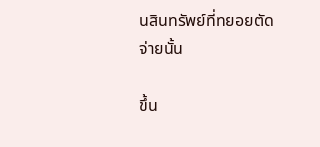นสินทรัพย์ที่ทยอยตัดจ่ายนั้น

ขึ้น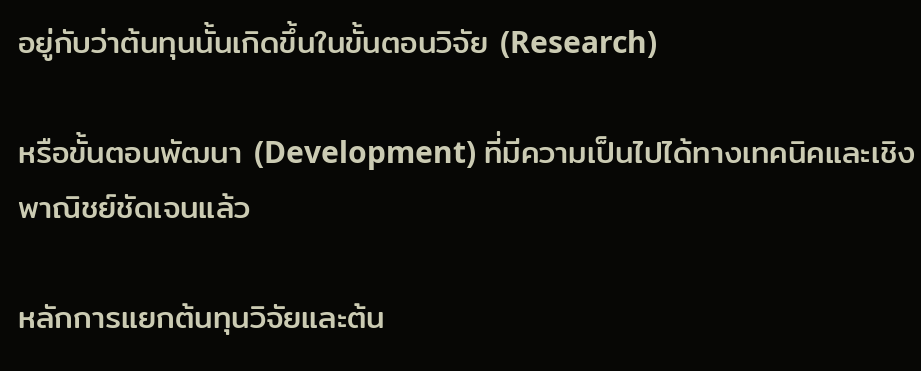อยู่กับว่าต้นทุนนั้นเกิดขึ้นในขั้นตอนวิจัย (Research)

หรือขั้นตอนพัฒนา (Development) ที่มีความเป็นไปได้ทางเทคนิคและเชิงพาณิชย์ชัดเจนแล้ว

หลักการแยกต้นทุนวิจัยและต้น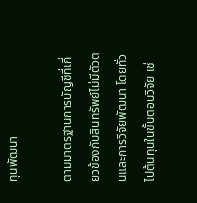ทุนพัฒนา

ตามมาตรฐานการบัญชีที่เกี่ยวข้องกับสินทรัพย์ไม่มีตัวตนและการวิจัยพัฒนา โดยทั่วไปต้นทุนในขั้นตอนวิจัย เช่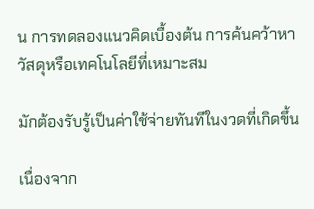น การทดลองแนวคิดเบื้องต้น การค้นคว้าหาวัสดุหรือเทคโนโลยีที่เหมาะสม

มักต้องรับรู้เป็นค่าใช้จ่ายทันทีในงวดที่เกิดขึ้น

เนื่องจาก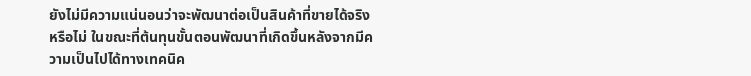ยังไม่มีความแน่นอนว่าจะพัฒนาต่อเป็นสินค้าที่ขายได้จริงหรือไม่ ในขณะที่ต้นทุนขั้นตอนพัฒนาที่เกิดขึ้นหลังจากมีความเป็นไปได้ทางเทคนิค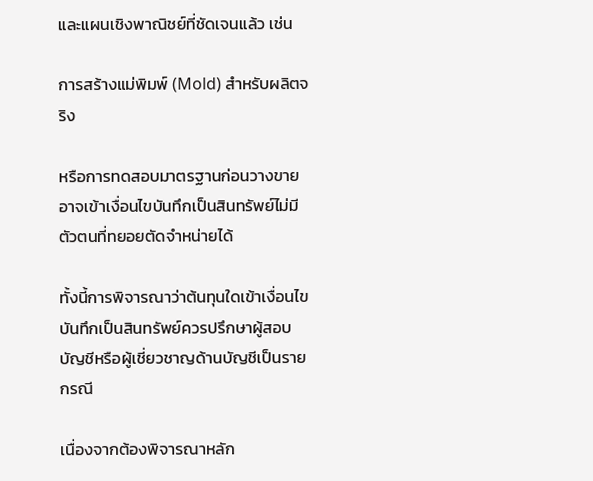และแผนเชิงพาณิชย์ที่ชัดเจนแล้ว เช่น

การสร้างแม่พิมพ์ (Mold) สำหรับผลิตจริง

หรือการทดสอบมาตรฐานก่อนวางขาย อาจเข้าเงื่อนไขบันทึกเป็นสินทรัพย์ไม่มีตัวตนที่ทยอยตัดจำหน่ายได้

ทั้งนี้การพิจารณาว่าต้นทุนใดเข้าเงื่อนไขบันทึกเป็นสินทรัพย์ควรปรึกษาผู้สอบบัญชีหรือผู้เชี่ยวชาญด้านบัญชีเป็นรายกรณี

เนื่องจากต้องพิจารณาหลัก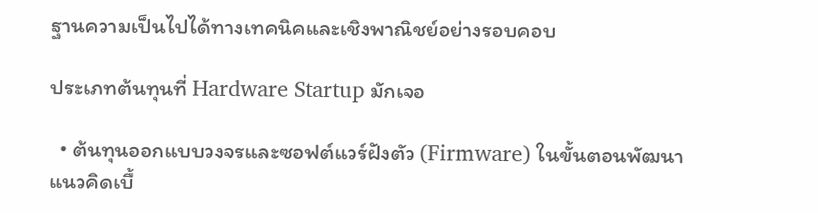ฐานความเป็นไปได้ทางเทคนิคและเชิงพาณิชย์อย่างรอบคอบ

ประเภทต้นทุนที่ Hardware Startup มักเจอ

  • ต้นทุนออกแบบวงจรและซอฟต์แวร์ฝังตัว (Firmware) ในขั้นตอนพัฒนาแนวคิดเบื้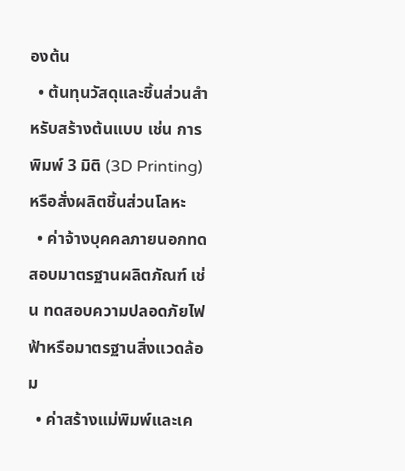องต้น
  • ต้นทุนวัสดุและชิ้นส่วนสำหรับสร้างต้นแบบ เช่น การพิมพ์ 3 มิติ (3D Printing) หรือสั่งผลิตชิ้นส่วนโลหะ
  • ค่าจ้างบุคคลภายนอกทดสอบมาตรฐานผลิตภัณฑ์ เช่น ทดสอบความปลอดภัยไฟฟ้าหรือมาตรฐานสิ่งแวดล้อม
  • ค่าสร้างแม่พิมพ์และเค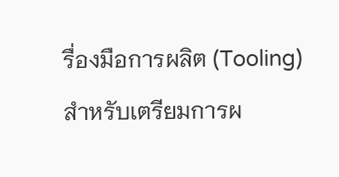รื่องมือการผลิต (Tooling) สำหรับเตรียมการผ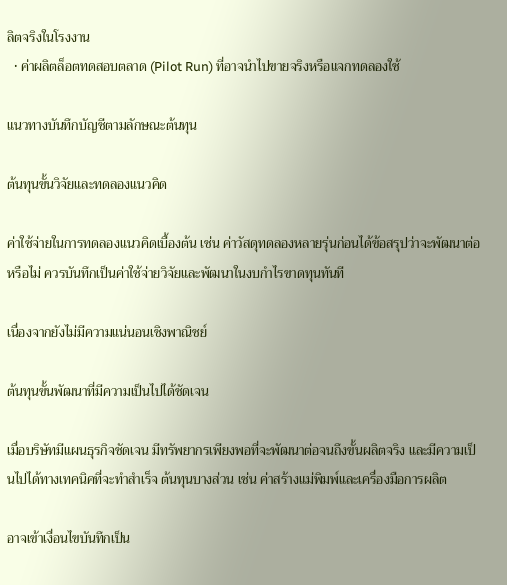ลิตจริงในโรงงาน
  • ค่าผลิตล็อตทดสอบตลาด (Pilot Run) ที่อาจนำไปขายจริงหรือแจกทดลองใช้

แนวทางบันทึกบัญชีตามลักษณะต้นทุน

ต้นทุนขั้นวิจัยและทดลองแนวคิด

ค่าใช้จ่ายในการทดลองแนวคิดเบื้องต้น เช่น ค่าวัสดุทดลองหลายรุ่นก่อนได้ข้อสรุปว่าจะพัฒนาต่อหรือไม่ ควรบันทึกเป็นค่าใช้จ่ายวิจัยและพัฒนาในงบกำไรขาดทุนทันที

เนื่องจากยังไม่มีความแน่นอนเชิงพาณิชย์

ต้นทุนขั้นพัฒนาที่มีความเป็นไปได้ชัดเจน

เมื่อบริษัทมีแผนธุรกิจชัดเจน มีทรัพยากรเพียงพอที่จะพัฒนาต่อจนถึงขั้นผลิตจริง และมีความเป็นไปได้ทางเทคนิคที่จะทำสำเร็จ ต้นทุนบางส่วน เช่น ค่าสร้างแม่พิมพ์และเครื่องมือการผลิต

อาจเข้าเงื่อนไขบันทึกเป็น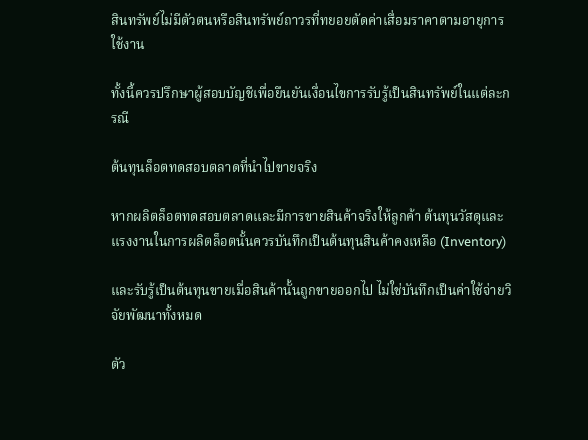สินทรัพย์ไม่มีตัวตนหรือสินทรัพย์ถาวรที่ทยอยตัดค่าเสื่อมราคาตามอายุการใช้งาน

ทั้งนี้ควรปรึกษาผู้สอบบัญชีเพื่อยืนยันเงื่อนไขการรับรู้เป็นสินทรัพย์ในแต่ละกรณี

ต้นทุนล็อตทดสอบตลาดที่นำไปขายจริง

หากผลิตล็อตทดสอบตลาดและมีการขายสินค้าจริงให้ลูกค้า ต้นทุนวัสดุและแรงงานในการผลิตล็อตนั้นควรบันทึกเป็นต้นทุนสินค้าคงเหลือ (Inventory)

และรับรู้เป็นต้นทุนขายเมื่อสินค้านั้นถูกขายออกไป ไม่ใช่บันทึกเป็นค่าใช้จ่ายวิจัยพัฒนาทั้งหมด

ตัว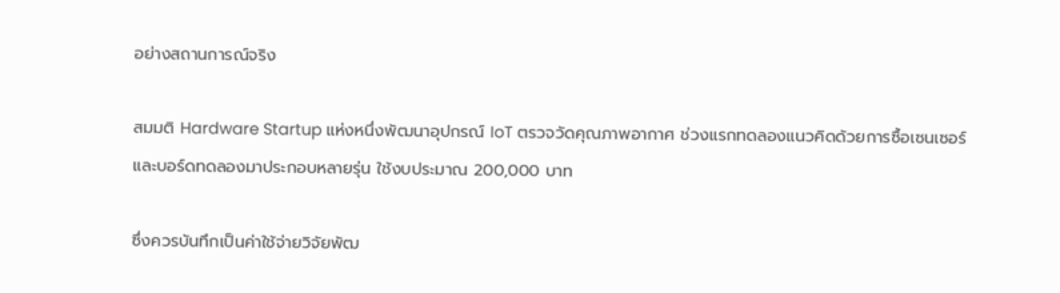อย่างสถานการณ์จริง

สมมติ Hardware Startup แห่งหนึ่งพัฒนาอุปกรณ์ IoT ตรวจวัดคุณภาพอากาศ ช่วงแรกทดลองแนวคิดด้วยการซื้อเซนเซอร์และบอร์ดทดลองมาประกอบหลายรุ่น ใช้งบประมาณ 200,000 บาท

ซึ่งควรบันทึกเป็นค่าใช้จ่ายวิจัยพัฒ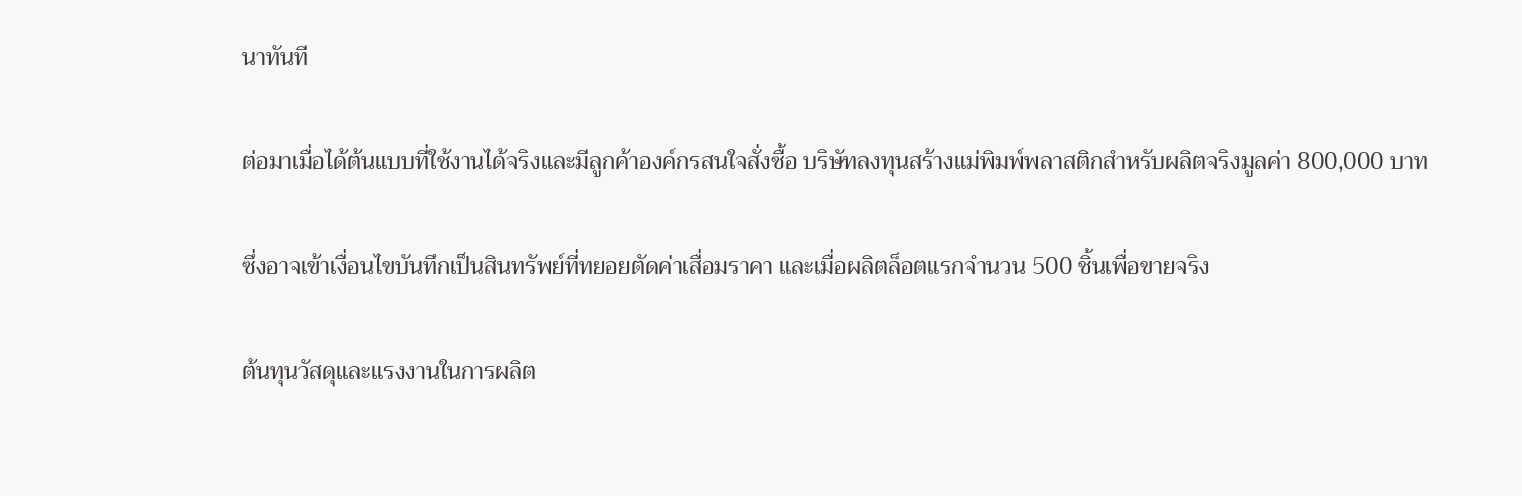นาทันที

ต่อมาเมื่อได้ต้นแบบที่ใช้งานได้จริงและมีลูกค้าองค์กรสนใจสั่งซื้อ บริษัทลงทุนสร้างแม่พิมพ์พลาสติกสำหรับผลิตจริงมูลค่า 800,000 บาท

ซึ่งอาจเข้าเงื่อนไขบันทึกเป็นสินทรัพย์ที่ทยอยตัดค่าเสื่อมราคา และเมื่อผลิตล็อตแรกจำนวน 500 ชิ้นเพื่อขายจริง

ต้นทุนวัสดุและแรงงานในการผลิต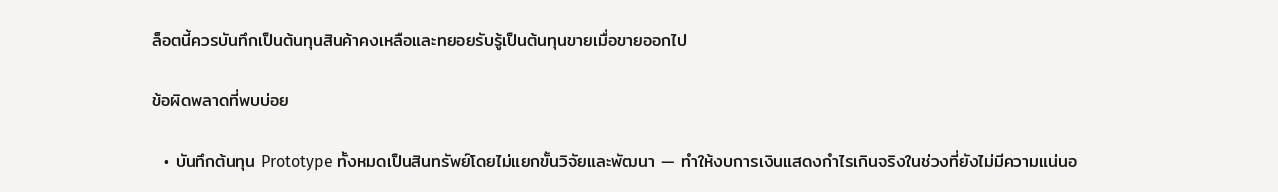ล็อตนี้ควรบันทึกเป็นต้นทุนสินค้าคงเหลือและทยอยรับรู้เป็นต้นทุนขายเมื่อขายออกไป

ข้อผิดพลาดที่พบบ่อย

  • บันทึกต้นทุน Prototype ทั้งหมดเป็นสินทรัพย์โดยไม่แยกขั้นวิจัยและพัฒนา — ทำให้งบการเงินแสดงกำไรเกินจริงในช่วงที่ยังไม่มีความแน่นอ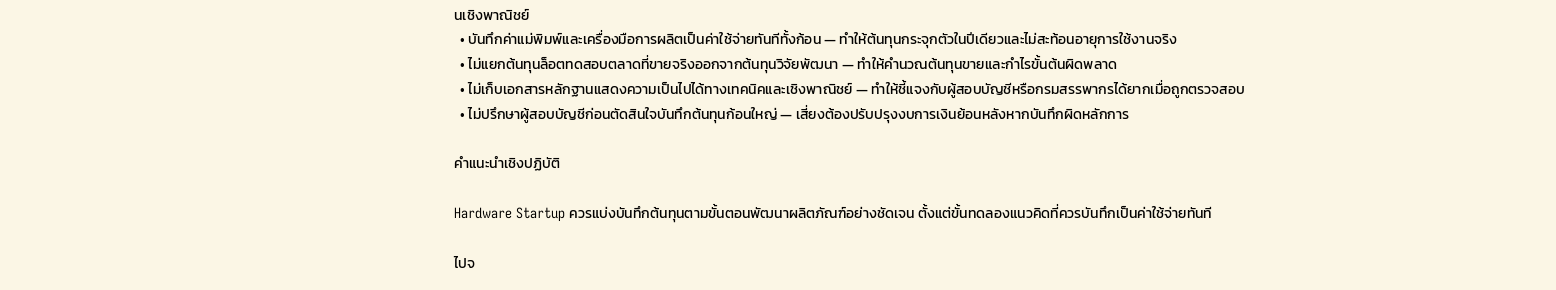นเชิงพาณิชย์
  • บันทึกค่าแม่พิมพ์และเครื่องมือการผลิตเป็นค่าใช้จ่ายทันทีทั้งก้อน — ทำให้ต้นทุนกระจุกตัวในปีเดียวและไม่สะท้อนอายุการใช้งานจริง
  • ไม่แยกต้นทุนล็อตทดสอบตลาดที่ขายจริงออกจากต้นทุนวิจัยพัฒนา — ทำให้คำนวณต้นทุนขายและกำไรขั้นต้นผิดพลาด
  • ไม่เก็บเอกสารหลักฐานแสดงความเป็นไปได้ทางเทคนิคและเชิงพาณิชย์ — ทำให้ชี้แจงกับผู้สอบบัญชีหรือกรมสรรพากรได้ยากเมื่อถูกตรวจสอบ
  • ไม่ปรึกษาผู้สอบบัญชีก่อนตัดสินใจบันทึกต้นทุนก้อนใหญ่ — เสี่ยงต้องปรับปรุงงบการเงินย้อนหลังหากบันทึกผิดหลักการ

คำแนะนำเชิงปฏิบัติ

Hardware Startup ควรแบ่งบันทึกต้นทุนตามขั้นตอนพัฒนาผลิตภัณฑ์อย่างชัดเจน ตั้งแต่ขั้นทดลองแนวคิดที่ควรบันทึกเป็นค่าใช้จ่ายทันที

ไปจ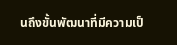นถึงขั้นพัฒนาที่มีความเป็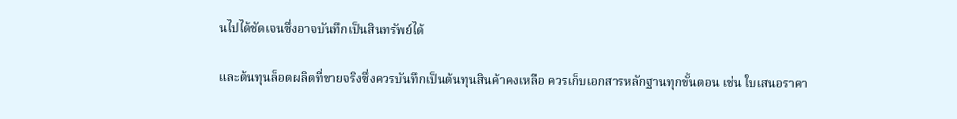นไปได้ชัดเจนซึ่งอาจบันทึกเป็นสินทรัพย์ได้

และต้นทุนล็อตผลิตที่ขายจริงซึ่งควรบันทึกเป็นต้นทุนสินค้าคงเหลือ ควรเก็บเอกสารหลักฐานทุกขั้นตอน เช่น ใบเสนอราคา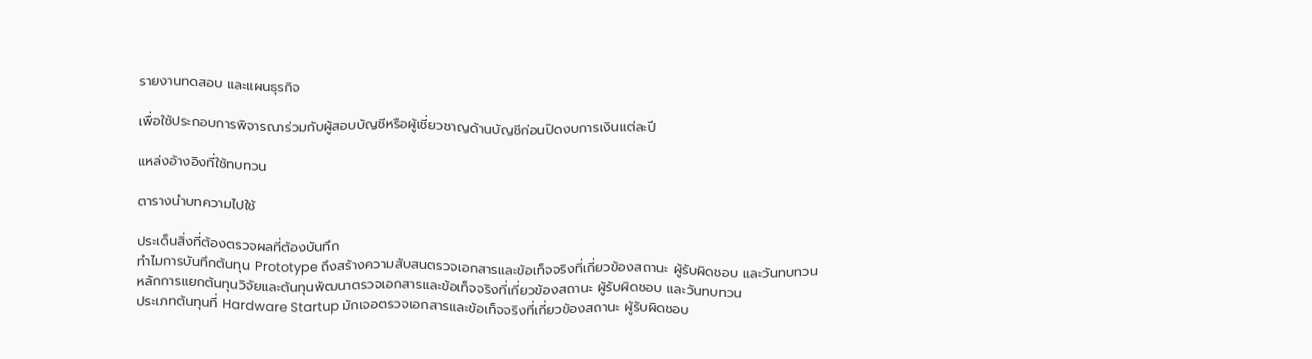รายงานทดสอบ และแผนธุรกิจ

เพื่อใช้ประกอบการพิจารณาร่วมกับผู้สอบบัญชีหรือผู้เชี่ยวชาญด้านบัญชีก่อนปิดงบการเงินแต่ละปี

แหล่งอ้างอิงที่ใช้ทบทวน

ตารางนำบทความไปใช้

ประเด็นสิ่งที่ต้องตรวจผลที่ต้องบันทึก
ทำไมการบันทึกต้นทุน Prototype ถึงสร้างความสับสนตรวจเอกสารและข้อเท็จจริงที่เกี่ยวข้องสถานะ ผู้รับผิดชอบ และวันทบทวน
หลักการแยกต้นทุนวิจัยและต้นทุนพัฒนาตรวจเอกสารและข้อเท็จจริงที่เกี่ยวข้องสถานะ ผู้รับผิดชอบ และวันทบทวน
ประเภทต้นทุนที่ Hardware Startup มักเจอตรวจเอกสารและข้อเท็จจริงที่เกี่ยวข้องสถานะ ผู้รับผิดชอบ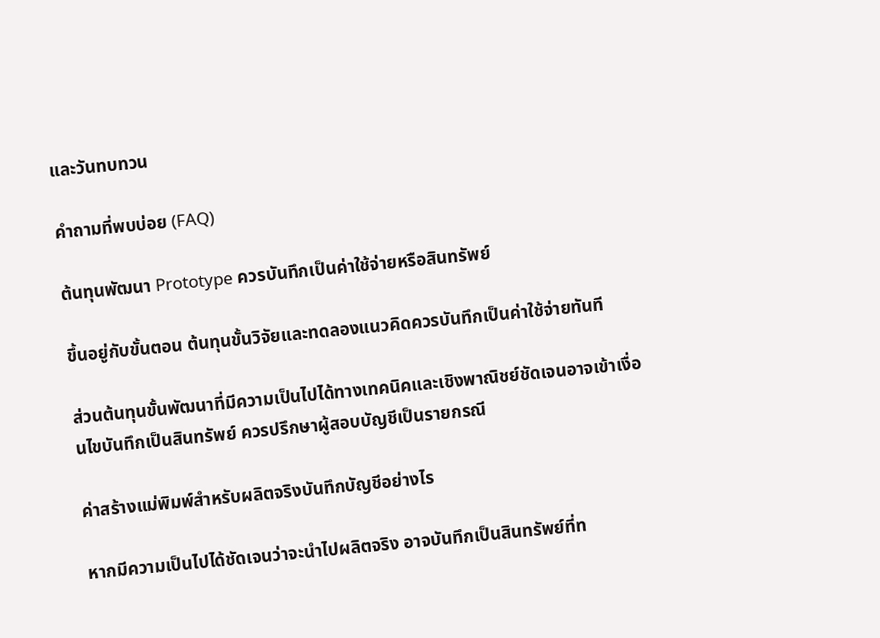และวันทบทวน

คำถามที่พบบ่อย (FAQ)

ต้นทุนพัฒนา Prototype ควรบันทึกเป็นค่าใช้จ่ายหรือสินทรัพย์

ขึ้นอยู่กับขั้นตอน ต้นทุนขั้นวิจัยและทดลองแนวคิดควรบันทึกเป็นค่าใช้จ่ายทันที

ส่วนต้นทุนขั้นพัฒนาที่มีความเป็นไปได้ทางเทคนิคและเชิงพาณิชย์ชัดเจนอาจเข้าเงื่อนไขบันทึกเป็นสินทรัพย์ ควรปรึกษาผู้สอบบัญชีเป็นรายกรณี

ค่าสร้างแม่พิมพ์สำหรับผลิตจริงบันทึกบัญชีอย่างไร

หากมีความเป็นไปได้ชัดเจนว่าจะนำไปผลิตจริง อาจบันทึกเป็นสินทรัพย์ที่ท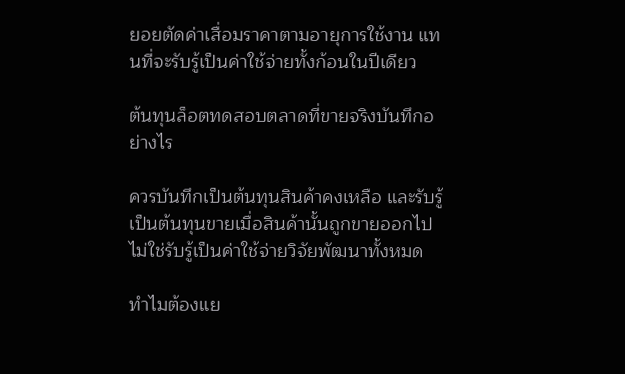ยอยตัดค่าเสื่อมราคาตามอายุการใช้งาน แทนที่จะรับรู้เป็นค่าใช้จ่ายทั้งก้อนในปีเดียว

ต้นทุนล็อตทดสอบตลาดที่ขายจริงบันทึกอย่างไร

ควรบันทึกเป็นต้นทุนสินค้าคงเหลือ และรับรู้เป็นต้นทุนขายเมื่อสินค้านั้นถูกขายออกไป ไม่ใช่รับรู้เป็นค่าใช้จ่ายวิจัยพัฒนาทั้งหมด

ทำไมต้องแย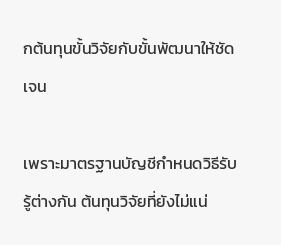กต้นทุนขั้นวิจัยกับขั้นพัฒนาให้ชัดเจน

เพราะมาตรฐานบัญชีกำหนดวิธีรับรู้ต่างกัน ต้นทุนวิจัยที่ยังไม่แน่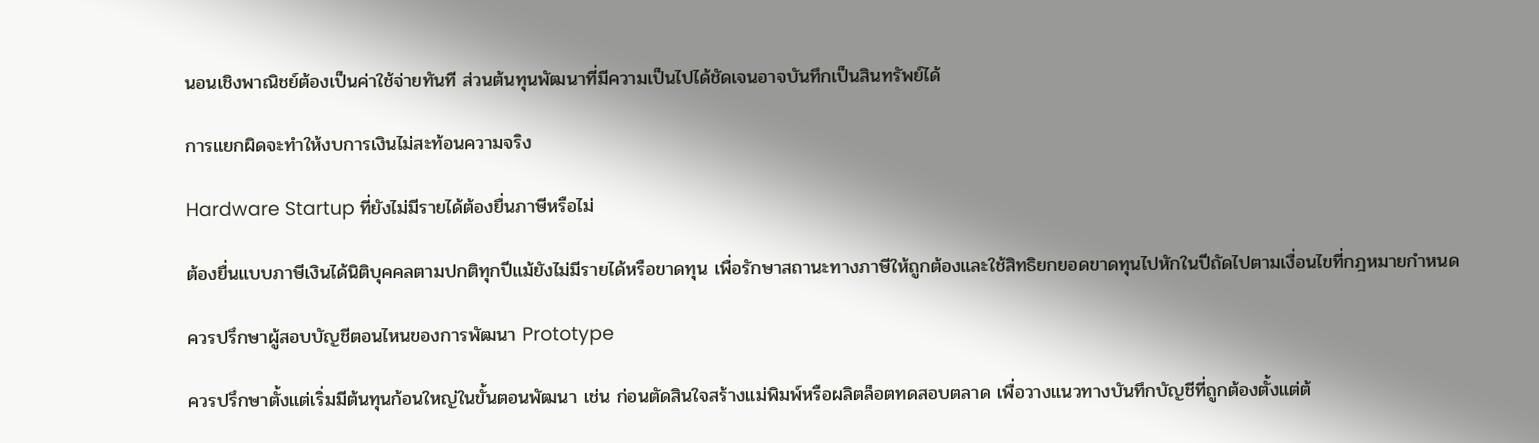นอนเชิงพาณิชย์ต้องเป็นค่าใช้จ่ายทันที ส่วนต้นทุนพัฒนาที่มีความเป็นไปได้ชัดเจนอาจบันทึกเป็นสินทรัพย์ได้

การแยกผิดจะทำให้งบการเงินไม่สะท้อนความจริง

Hardware Startup ที่ยังไม่มีรายได้ต้องยื่นภาษีหรือไม่

ต้องยื่นแบบภาษีเงินได้นิติบุคคลตามปกติทุกปีแม้ยังไม่มีรายได้หรือขาดทุน เพื่อรักษาสถานะทางภาษีให้ถูกต้องและใช้สิทธิยกยอดขาดทุนไปหักในปีถัดไปตามเงื่อนไขที่กฎหมายกำหนด

ควรปรึกษาผู้สอบบัญชีตอนไหนของการพัฒนา Prototype

ควรปรึกษาตั้งแต่เริ่มมีต้นทุนก้อนใหญ่ในขั้นตอนพัฒนา เช่น ก่อนตัดสินใจสร้างแม่พิมพ์หรือผลิตล็อตทดสอบตลาด เพื่อวางแนวทางบันทึกบัญชีที่ถูกต้องตั้งแต่ต้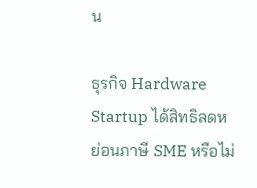น

ธุรกิจ Hardware Startup ได้สิทธิลดหย่อนภาษี SME หรือไม่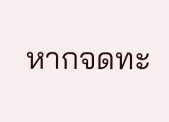หากจดทะ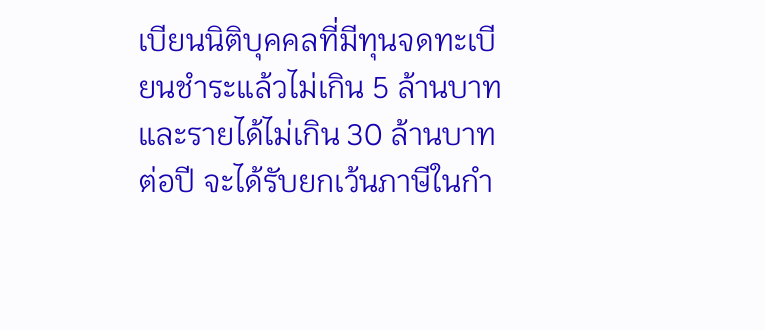เบียนนิติบุคคลที่มีทุนจดทะเบียนชำระแล้วไม่เกิน 5 ล้านบาทและรายได้ไม่เกิน 30 ล้านบาทต่อปี จะได้รับยกเว้นภาษีในกำ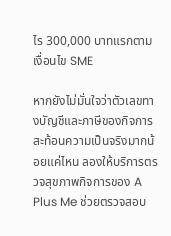ไร 300,000 บาทแรกตามเงื่อนไข SME

หากยังไม่มั่นใจว่าตัวเลขทางบัญชีและภาษีของกิจการสะท้อนความเป็นจริงมากน้อยแค่ไหน ลองให้บริการตรวจสุขภาพกิจการของ A Plus Me ช่วยตรวจสอบ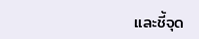และชี้จุด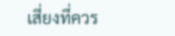เสี่ยงที่ควร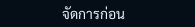จัดการก่อน